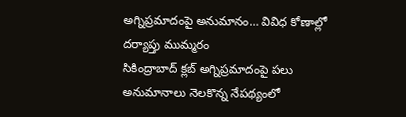అగ్నిప్రమాదంపై అనుమానం… వివిధ కోణాల్లో దర్యాప్తు ముమ్మరం
సికింద్రాబాద్ క్లబ్ అగ్నిప్రమాదంపై పలు అనుమానాలు నెలకొన్న నేపథ్యంలో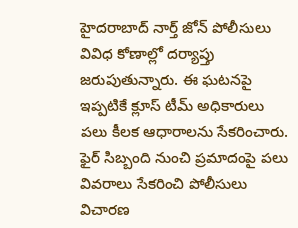హైదరాబాద్ నార్త్ జోన్ పోలీసులు వివిధ కోణాల్లో దర్యాప్తు జరుపుతున్నారు. ఈ ఘటనపై ఇప్పటికే క్లూస్ టీమ్ అధికారులు పలు కీలక ఆధారాలను సేకరించారు. ఫైర్ సిబ్బంది నుంచి ప్రమాదంపై పలు వివరాలు సేకరించి పోలీసులు విచారణ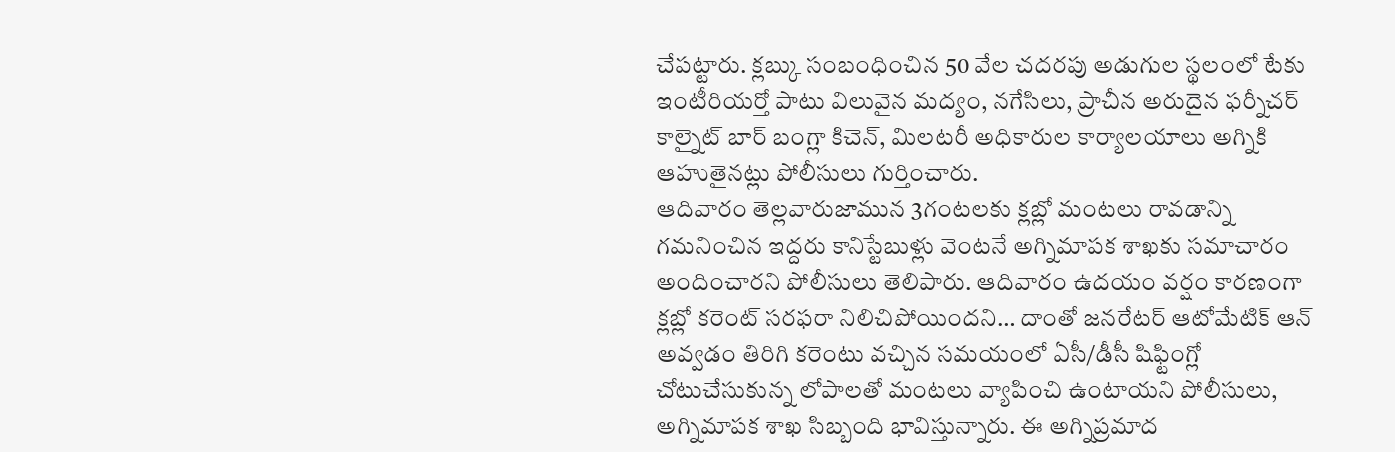చేపట్టారు. క్లబ్కు సంబంధించిన 50 వేల చదరపు అడుగుల స్థలంలో టేకు ఇంటీరియర్తో పాటు విలువైన మద్యం, నగేసిలు, ప్రాచీన అరుదైన ఫర్నీచర్ కాల్నైట్ బార్ బంగ్లా కిచెన్, మిలటరీ అధికారుల కార్యాలయాలు అగ్నికి ఆహుతైనట్లు పోలీసులు గుర్తించారు.
ఆదివారం తెల్లవారుజామున 3గంటలకు క్లబ్లో మంటలు రావడాన్ని గమనించిన ఇద్దరు కానిస్టేబుళ్లు వెంటనే అగ్నిమాపక శాఖకు సమాచారం అందించారని పోలీసులు తెలిపారు. ఆదివారం ఉదయం వర్షం కారణంగా క్లబ్లో కరెంట్ సరఫరా నిలిచిపోయిందని… దాంతో జనరేటర్ ఆటోమేటిక్ ఆన్ అవ్వడం తిరిగి కరెంటు వచ్చిన సమయంలో ఏసీ/డీసీ షిఫ్టింగ్లో చోటుచేసుకున్న లోపాలతో మంటలు వ్యాపించి ఉంటాయని పోలీసులు, అగ్నిమాపక శాఖ సిబ్బంది భావిస్తున్నారు. ఈ అగ్నిప్రమాద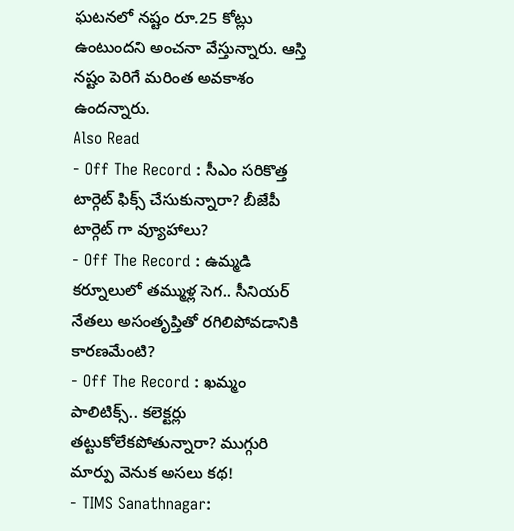ఘటనలో నష్టం రూ.25 కోట్లు ఉంటుందని అంచనా వేస్తున్నారు. ఆస్తి నష్టం పెరిగే మరింత అవకాశం ఉందన్నారు.
Also Read
- Off The Record : సీఎం సరికొత్త టార్గెట్ ఫిక్స్ చేసుకున్నారా? బీజేపీ టార్గెట్ గా వ్యూహాలు?
- Off The Record : ఉమ్మడి కర్నూలులో తమ్ముళ్ల సెగ.. సీనియర్ నేతలు అసంతృప్తితో రగిలిపోవడానికి కారణమేంటి?
- Off The Record : ఖమ్మం పాలిటిక్స్.. కలెక్టర్లు తట్టుకోలేకపోతున్నారా? ముగ్గురి మార్పు వెనుక అసలు కథ!
- TIMS Sanathnagar: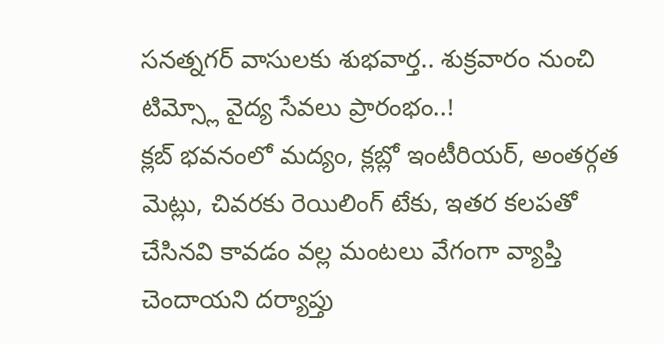సనత్నగర్ వాసులకు శుభవార్త.. శుక్రవారం నుంచి టిమ్స్లో వైద్య సేవలు ప్రారంభం..!
క్లబ్ భవనంలో మద్యం, క్లబ్లో ఇంటీరియర్, అంతర్గత మెట్లు, చివరకు రెయిలింగ్ టేకు, ఇతర కలపతో చేసినవి కావడం వల్ల మంటలు వేగంగా వ్యాప్తి చెందాయని దర్యాప్తు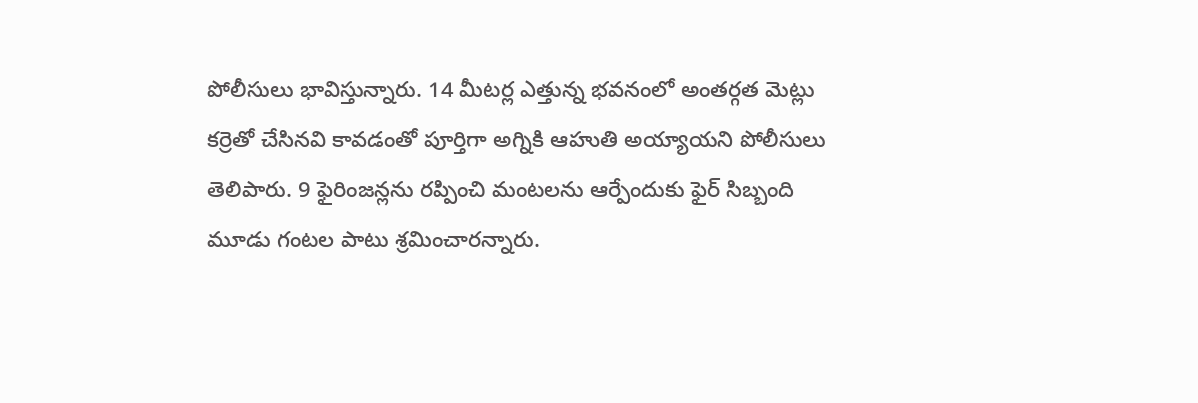పోలీసులు భావిస్తున్నారు. 14 మీటర్ల ఎత్తున్న భవనంలో అంతర్గత మెట్లు కర్రెతో చేసినవి కావడంతో పూర్తిగా అగ్నికి ఆహుతి అయ్యాయని పోలీసులు తెలిపారు. 9 ఫైరింజన్లను రప్పించి మంటలను ఆర్పేందుకు ఫైర్ సిబ్బంది మూడు గంటల పాటు శ్రమించారన్నారు.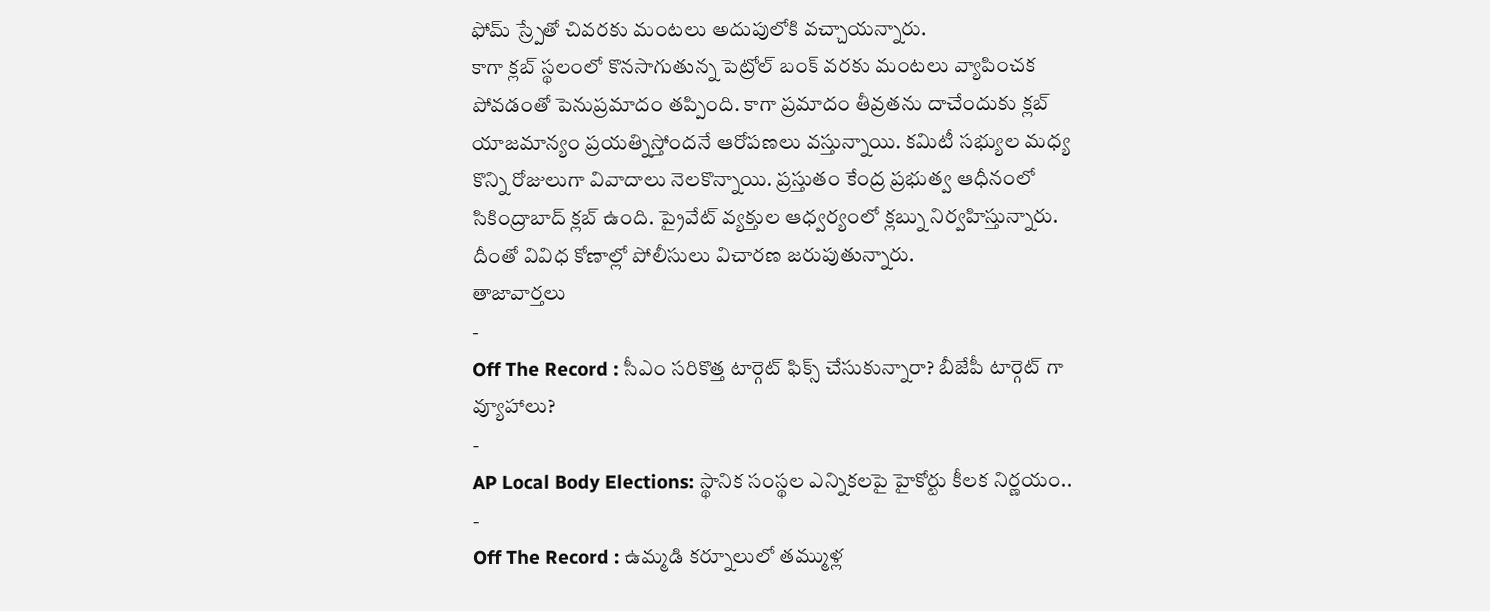ఫోమ్ స్ర్పేతో చివరకు మంటలు అదుపులోకి వచ్చాయన్నారు.
కాగా క్లబ్ స్థలంలో కొనసాగుతున్న పెట్రోల్ బంక్ వరకు మంటలు వ్యాపించక పోవడంతో పెనుప్రమాదం తప్పింది. కాగా ప్రమాదం తీవ్రతను దాచేందుకు క్లబ్ యాజమాన్యం ప్రయత్నిస్తోందనే ఆరోపణలు వస్తున్నాయి. కమిటీ సభ్యుల మధ్య కొన్ని రోజులుగా వివాదాలు నెలకొన్నాయి. ప్రస్తుతం కేంద్ర ప్రభుత్వ ఆధీనంలో సికింద్రాబాద్ క్లబ్ ఉంది. ప్రైవేట్ వ్యక్తుల ఆధ్వర్యంలో క్లబ్ను నిర్వహిస్తున్నారు. దీంతో వివిధ కోణాల్లో పోలీసులు విచారణ జరుపుతున్నారు.
తాజావార్తలు
-
Off The Record : సీఎం సరికొత్త టార్గెట్ ఫిక్స్ చేసుకున్నారా? బీజేపీ టార్గెట్ గా వ్యూహాలు?
-
AP Local Body Elections: స్థానిక సంస్థల ఎన్నికలపై హైకోర్టు కీలక నిర్ణయం..
-
Off The Record : ఉమ్మడి కర్నూలులో తమ్ముళ్ల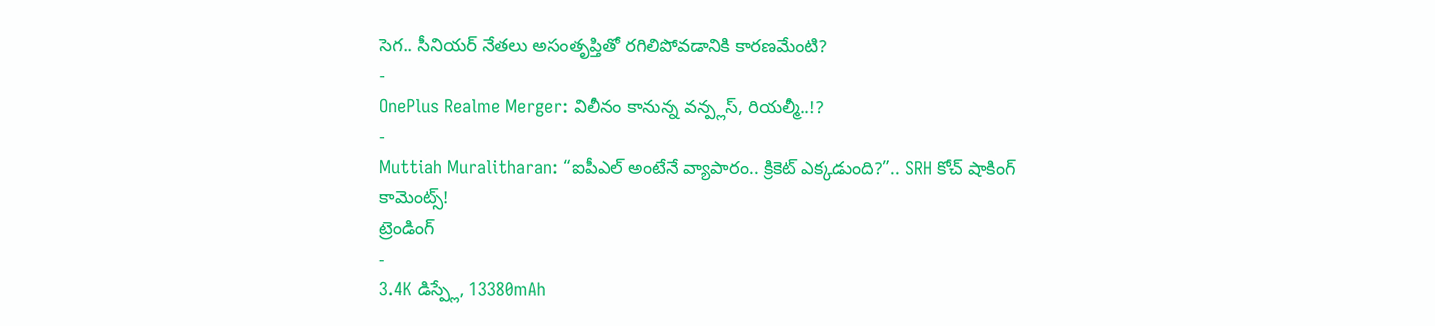సెగ.. సీనియర్ నేతలు అసంతృప్తితో రగిలిపోవడానికి కారణమేంటి?
-
OnePlus Realme Merger: విలీనం కానున్న వన్ప్లస్, రియల్మీ..!?
-
Muttiah Muralitharan: “ఐపీఎల్ అంటేనే వ్యాపారం.. క్రికెట్ ఎక్కడుంది?”.. SRH కోచ్ షాకింగ్ కామెంట్స్!
ట్రెండింగ్
-
3.4K డిస్ప్లే, 13380mAh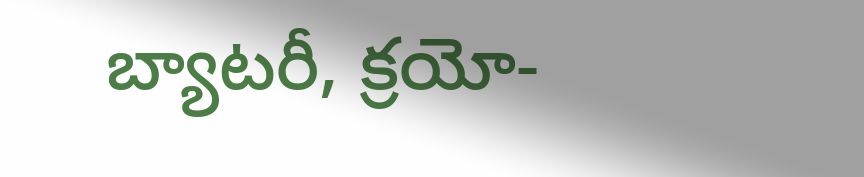బ్యాటరీ, క్రయో-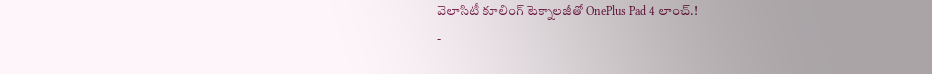వెలాసిటీ కూలింగ్ టెక్నాలజీతో OnePlus Pad 4 లాంచ్.!
-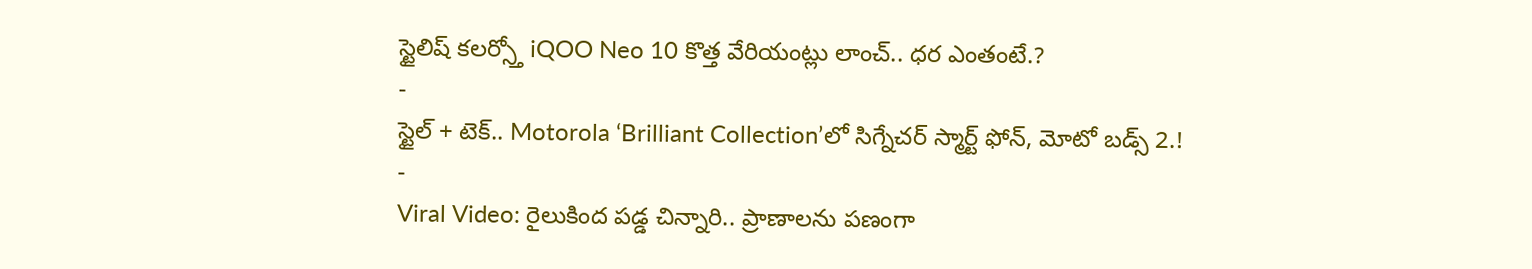స్టైలిష్ కలర్స్తో iQOO Neo 10 కొత్త వేరియంట్లు లాంచ్.. ధర ఎంతంటే.?
-
స్టైల్ + టెక్.. Motorola ‘Brilliant Collection’లో సిగ్నేచర్ స్మార్ట్ ఫోన్, మోటో బడ్స్ 2.!
-
Viral Video: రైలుకింద పడ్డ చిన్నారి.. ప్రాణాలను పణంగా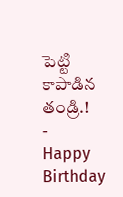పెట్టి కాపాడిన తండ్రి.!
-
Happy Birthday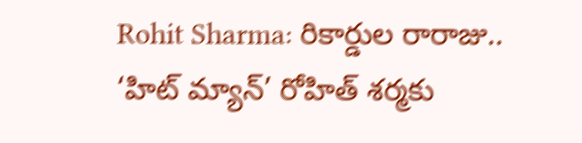Rohit Sharma: రికార్డుల రారాజు.. ‘హిట్ మ్యాన్’ రోహిత్ శర్మకు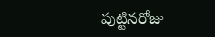పుట్టినరోజు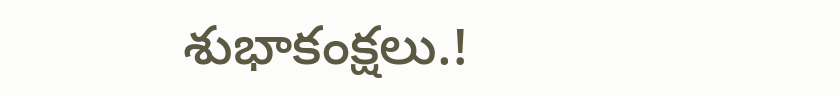శుభాకంక్షలు.!